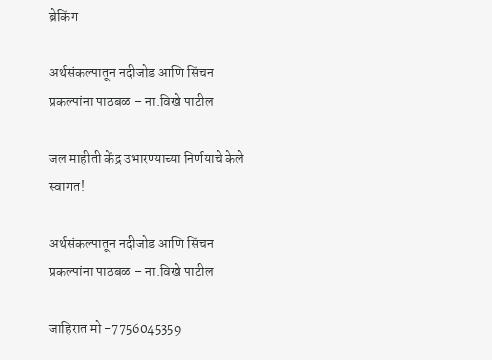ब्रेकिंग

अर्थसंकल्पातून नदीजोड आणि सिंचन प्रकल्पांना पाठबळ – ना.विखे पाटील

जल माहीती केंद्र उभारण्याच्या निर्णयाचे केले स्वागत!

अर्थसंकल्पातून नदीजोड आणि सिंचन प्रकल्पांना पाठबळ – ना.विखे पाटील

जाहिरात मो -7756045359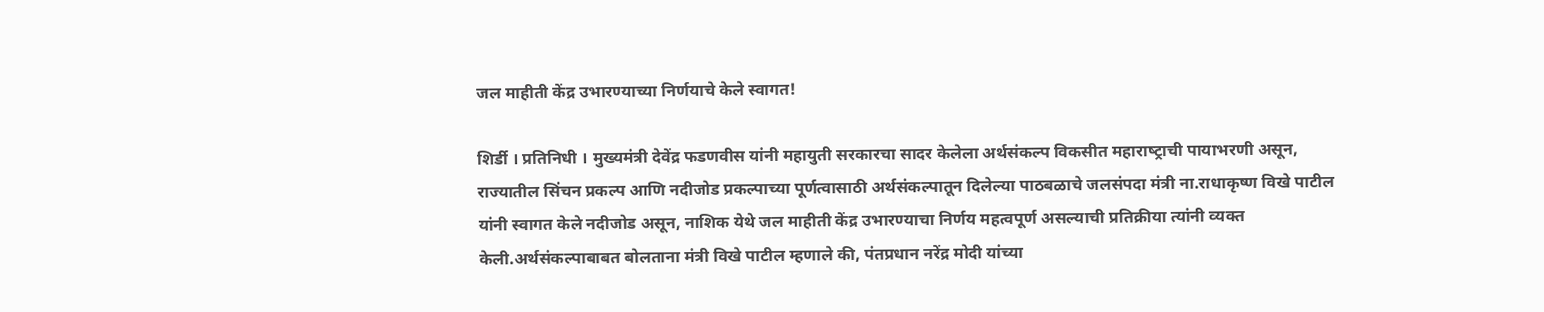जल माहीती केंद्र उभारण्याच्या निर्णयाचे केले स्वागत!

शिर्डी । प्रतिनिधी । मुख्‍यमंत्री देवेंद्र फडणवीस यांनी महायुती सरकारचा सादर केलेला अर्थसंकल्‍प विकसीत महाराष्‍ट्राची पायाभरणी असून, राज्‍यातील सिंचन प्रकल्‍प आणि नदीजोड प्रकल्पाच्या पूर्णत्वासाठी अर्थसंकल्‍पातून दिलेल्‍या पाठबळाचे जलसंपदा मंत्री ना.राधाकृष्‍ण विखे पाटील यांनी स्‍वागत केले नदीजोड असून, नाशिक येथे जल माहीती केंद्र उभारण्‍याचा निर्णय महत्‍वपूर्ण असल्‍याची प्रतिक्रीया त्‍यांनी व्‍यक्‍त केली.अर्थसंकल्‍पाबाबत बोलताना मंत्री वि‍खे पाटील म्‍हणाले की, पंतप्रधान नरेंद्र मोदी यांच्‍या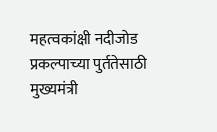महत्‍वकांक्षी नदीजोड प्रकल्‍पाच्‍या पुर्ततेसाठी मुख्‍यमंत्री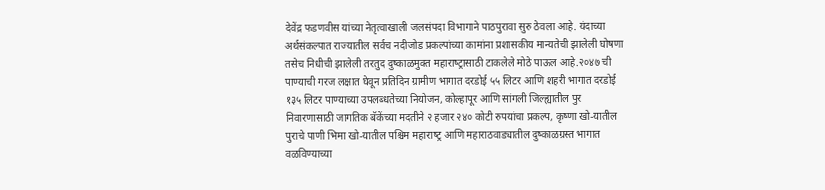देवेंद्र फडणवीस यांच्‍या नेतृत्‍वाखाली जलसंपदा विभागाने पाठपुरावा सुरु ठेवला आहे. यंदाच्‍या अर्थसंकल्‍पात राज्‍यातील सर्वच नदीजोड प्रकल्‍पांच्‍या कामांना प्रशासकीय मान्‍यतेची झालेली घोषणा तसेच निधीची झालेली तरतुद दुष्‍काळमुक्‍त महाराष्‍ट्रासाठी टाकलेले मोठे पाऊल आहे.२०४७ ची पाण्‍याची गरज लक्षात घेवून प्रतिदिन ग्रामीण भागात दरडोई ५५ लिटर आणि शहरी भागात दरडोई १३५ लिटर पाण्‍याच्‍या उपलब्‍धतेच्या नियोजन, कोल्‍हापूर आणि सांगली जिल्‍ह्यातील पुर निवारणासाठी जागतिक बॅकेंच्‍या मदतीने २ हजार २४० कोटी रुपयांचा प्रकल्‍प, कृष्‍णा खो-यातील पुराचे पाणी भिमा खो-यातील पश्चिम महाराष्‍ट्र आणि महाराठवाड्यातील दुष्‍काळग्रस्‍त भागात वळविण्‍याच्‍या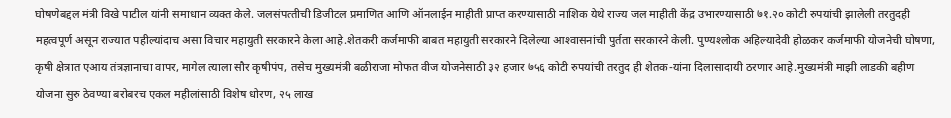घोषणेबद्दल मंत्री विखे पाटील यांनी समाधान व्यक्त केले. जलसंपत्‍तीची डिजीटल प्रमाणित आणि ऑनलाईन माहीती प्राप्‍त करण्‍यासाठी नाशिक येथे राज्‍य जल माहीती केंद्र उभारण्‍यासाठी ७१.२० कोटी रुपयांची झालेली तरतुदही महत्‍वपूर्ण असून राज्यात पहील्यांदाच असा विचार महायुती सरकारने केला आहे.शेतकरी कर्जमाफी बाबत महायुती सरकारने दिलेल्‍या आश्‍वासनांची पुर्तता सरकारने केली. पुण्‍यश्‍लोक अहिल्‍यादेवी होळकर कर्जमाफी योजनेची घोषणा, कृषी क्षेत्रात एआय तंत्रज्ञानाचा वापर, मागेल त्‍याला सौर कृषीपंप, तसेच मुख्‍यमंत्री बळीराजा मोफत वीज योजनेसाठी ३२ हजार ७५६ कोटी रुपयांची तरतुद ही शेतक-यांना दिलासादायी ठरणार आहे.मुख्‍यमंत्री माझी लाडकी बहीण योजना सुरु ठेवण्‍या बरोबरच एकल महीलांसाठी विशेष धोरण, २५ लाख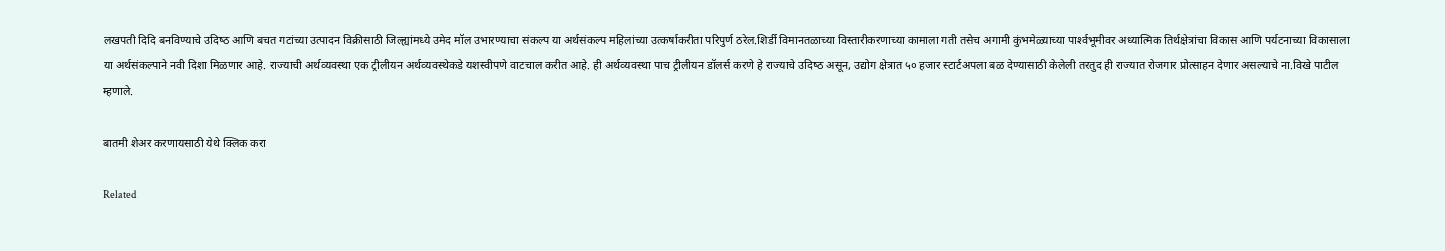लखपती दिदि बनविण्‍याचे उदिष्‍ठ आणि बचत गटांच्‍या उत्‍पादन विक्रीसाठी जिल्‍ह्यांमध्‍ये उमेद मॉल उभारण्‍याचा संकल्‍प या अर्थसंकल्‍प महिलांच्‍या उत्‍कर्षाकरीता परिपुर्ण ठरेल.शिर्डी विमानतळाच्‍या विस्‍तारीकरणाच्‍या कामाला गती तसेच अगामी कुंभमेळ्याच्‍या पार्श्‍वभूमीवर अध्‍यात्मिक तिर्थक्षेत्रांचा विकास आणि पर्यटनाच्‍या वि‍कासाला या अर्थसंकल्‍पाने नवी दिशा मिळणार आहे. राज्‍याची अर्थव्‍यवस्‍था एक ट्रीलीयन अर्थव्‍यवस्‍थेकडे यशस्‍वीपणे वाटचाल करीत आहे. ही अर्थव्‍यवस्‍था पाच ट्रीलीयन डॉलर्स करणे हे राज्‍याचे उदिष्‍ठ असून, उद्योग क्षेत्रात ५० हजार स्‍टार्टअपला बळ देण्‍यासाठी केलेली तरतुद ही राज्‍यात रोजगार प्रोत्‍साहन देणार असल्‍याचे ना.विखे पाटील म्‍हणाले.

बातमी शेअर करणायसाठी येथे क्लिक करा

Related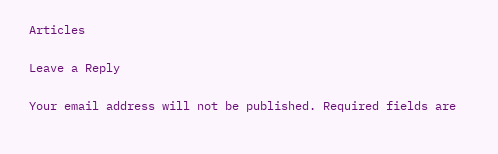Articles

Leave a Reply

Your email address will not be published. Required fields are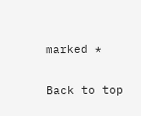marked *

Back to top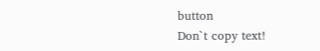button
Don`t copy text!